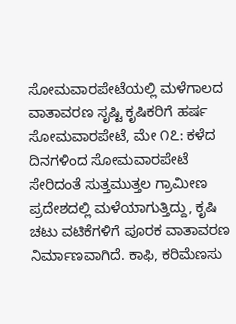ಸೋಮವಾರಪೇಟೆಯಲ್ಲಿ ಮಳೆಗಾಲದ ವಾತಾವರಣ ಸೃಷ್ಟಿ ಕೃಷಿಕರಿಗೆ ಹರ್ಷ ಸೋಮವಾರಪೇಟೆ, ಮೇ ೧೭: ಕಳೆದ ದಿನಗಳಿಂದ ಸೋಮವಾರಪೇಟೆ ಸೇರಿದಂತೆ ಸುತ್ತಮುತ್ತಲ ಗ್ರಾಮೀಣ ಪ್ರದೇಶದಲ್ಲಿ ಮಳೆಯಾಗುತ್ತಿದ್ದು, ಕೃಷಿ ಚಟು ವಟಿಕೆಗಳಿಗೆ ಪೂರಕ ವಾತಾವರಣ ನಿರ್ಮಾಣವಾಗಿದೆ. ಕಾಫಿ, ಕರಿಮೆಣಸು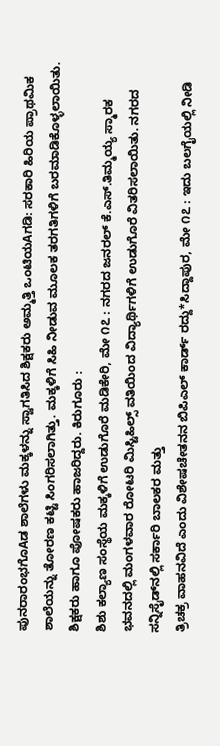ಪುನರಾರಂಭಗೊAಡ ಶಾಲೆಗಳು ಮಕ್ಕಳನ್ನು ಸ್ವಾಗತಿಸಿದ ಶಿಕ್ಷಕರು ಅಮ್ಮತ್ತಿ ಒಂಟಿಯAಗಡಿ: ಸರಕಾರಿ ಹಿರಿಯ ಪ್ರಾಥಮಿಕ ಶಾಲೆಯನ್ನು ತೋರಣ ಕಟ್ಟಿ ಸಿಂಗರಿಸಲಾಗಿತ್ತು. ಮಕ್ಕಳಿಗೆ ಸಿಹಿ ನೀಡುವ ಮೂಲಕ ತರಗತಿಗಳಿಗೆ ಬರಮಾಡಿಕೊಳ್ಳಲಾಯಿತು. ಶಿಕ್ಷಕರು ಹಾಗೂ ಪೋಷಕರು ಹಾಜರಿದ್ದರು. ಕಿರುಗೂರು :
ಶಿಶು ಕಲ್ಯಾಣ ಸಂಸ್ಥೆಯ ಮಕ್ಕಳಿಗೆ ಉಡುಗೊರೆ ಮಡಿಕೇರಿ, ಮೇ ೧೭ : ನಗರದ ಜನರಲ್ ಕೆ.ಎಸ್.ತಿಮ್ಮಯ್ಯ ಸ್ಮಾರಕ ಭವನದಲ್ಲಿ ಮಂಗಳವಾರ ರೋಟರಿ ಮಿಸ್ಟಿಹಿಲ್ಸ್ ವತಿಯಿಂದ ವಿದ್ಯಾರ್ಥಿಗಳಿಗೆ ಉಡುಗೊರೆ ವಿತರಿಸಲಾಯಿತು. ನಗರದ ಸನ್ನಿಸೈಡ್‌ನಲ್ಲಿ ಸರ್ಕಾರಿ ಬಾಲಕರ ಮತ್ತು
ತ್ರಿಚಕ್ರ ವಾಹನವಿದೆ ಎಂದು ವಿಶೇಷಚೇತನನ ಬಿಪಿಎಲ್ ಕಾರ್ಡ್ ರದ್ದು*ಸಿದ್ದಾಪುರ, ಮೇ ೧೭ : ಇದು ಬಲಗೈಯಲ್ಲಿ ನೀಡಿ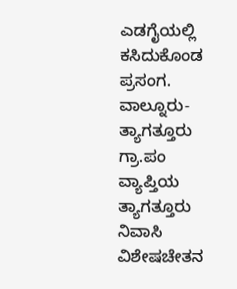ಎಡಗೈಯಲ್ಲಿ ಕಸಿದುಕೊಂಡ ಪ್ರಸಂಗ. ವಾಲ್ನೂರು- ತ್ಯಾಗತ್ತೂರು ಗ್ರಾ.ಪಂ ವ್ಯಾಪ್ತಿಯ ತ್ಯಾಗತ್ತೂರು ನಿವಾಸಿ ವಿಶೇಷಚೇತನ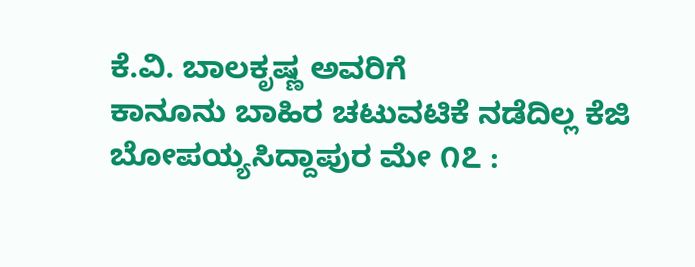ಕೆ.ವಿ. ಬಾಲಕೃಷ್ಣ ಅವರಿಗೆ
ಕಾನೂನು ಬಾಹಿರ ಚಟುವಟಿಕೆ ನಡೆದಿಲ್ಲ ಕೆಜಿ ಬೋಪಯ್ಯಸಿದ್ದಾಪುರ ಮೇ ೧೭ :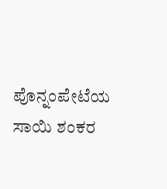ಪೊನ್ನಂಪೇಟೆಯ ಸಾಯಿ ಶಂಕರ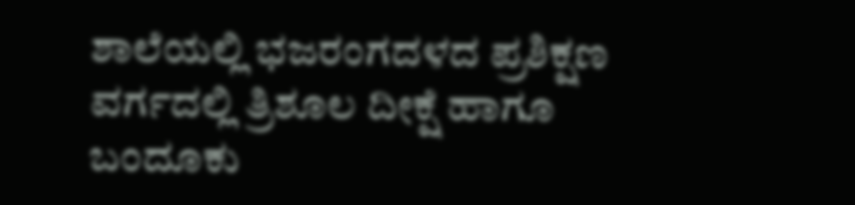ಶಾಲೆಯಲ್ಲಿ ಭಜರಂಗದಳದ ಪ್ರಶಿಕ್ಷಣ ವರ್ಗದಲ್ಲಿ ತ್ರಿಶೂಲ ದೀಕ್ಷೆ ಹಾಗೂ ಬಂದೂಕು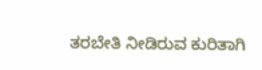ತರಬೇತಿ ನೀಡಿರುವ ಕುರಿತಾಗಿ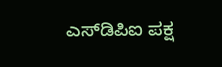ಎಸ್‌ಡಿಪಿಐ ಪಕ್ಷ